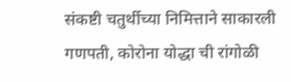संकष्टी चतुर्थीच्या निमित्ताने साकारली गणपती, कोरोना योद्धा ची रांगोळी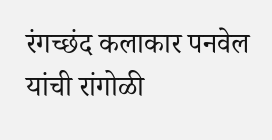रंगच्छंद कलाकार पनवेल यांची रांगोळी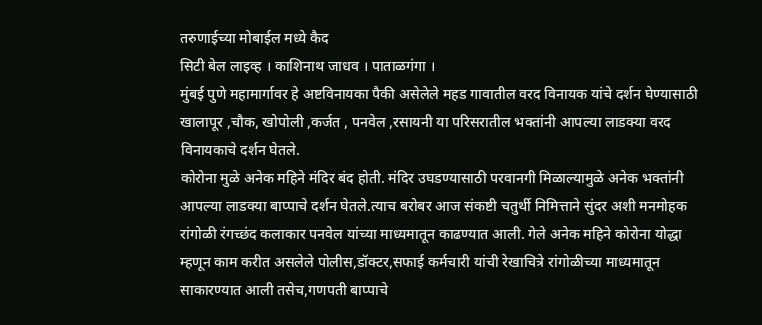तरुणाईच्या मोबाईल मध्ये कैद
सिटी बेल लाइव्ह । काशिनाथ जाधव । पाताळगंगा ।
मुंबई पुणे महामार्गावर हे अष्टविनायका पैकी असेलेले महड गावातील वरद विनायक यांचे दर्शन घेण्यासाठी खालापूर ,चौक, खोपोली ,कर्जत , पनवेल ,रसायनी या परिसरातील भक्तांनी आपल्या लाडक्या वरद विनायकाचे दर्शन घेतले.
कोरोना मुळे अनेक महिने मंदिर बंद होती. मंदिर उघडण्यासाठी परवानगी मिळाल्यामुळे अनेक भक्तांनी आपल्या लाडक्या बाप्पाचे दर्शन घेतले.त्याच बरोबर आज संकष्टी चतुर्थी निमित्ताने सुंदर अशी मनमोहक रांगोळी रंगच्छंद कलाकार पनवेल यांच्या माध्यमातून काढण्यात आली. गेले अनेक महिने कोरोना योद्धा म्हणून काम करीत असलेले पोलीस,डॉक्टर,सफाई कर्मचारी यांची रेखाचित्रे रांगोळीच्या माध्यमातून साकारण्यात आली तसेच,गणपती बाप्पाचे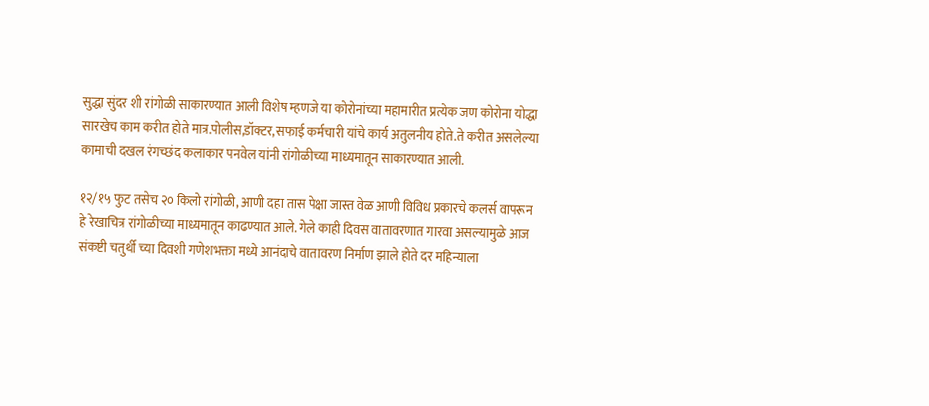सुद्धा सुंदर शी रांगोळी साकारण्यात आली विशेष म्हणजे या कोरोनांच्या महामारीत प्रत्येक जण कोरोना योद्धा सारखेच काम करीत होते मात्र.पोलीस,डॉक्टर,सफाई कर्मचारी यांचे कार्य अतुलनीय होते.ते करीत असलेल्या कामाची दखल रंगच्छंद कलाकार पनवेल यांनी रांगोळीच्या माध्यमातून साकारण्यात आली.

१२/१५ फुट तसेच २० किलो रांगोळी, आणी दहा तास पेक्षा जास्त वेळ आणी विविध प्रकारचे कलर्स वापरून हे रेखाचित्र रांगोळीच्या माध्यमातून काढण्यात आले. गेले काही दिवस वातावरणात गारवा असल्यामुळे आज संकष्टी चतुर्थी च्या दिवशी गणेशभक्ता मध्ये आनंदाचे वातावरण निर्माण झाले होते दर महिन्याला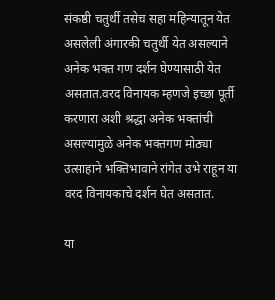संकष्ठी चतुर्थी तसेच सहा महिन्यातून येत असलेली अंगारकी चतुर्थी येत असल्याने अनेक भक्त गण दर्शन घेण्यासाठी येत असतात.वरद विनायक म्हणजे इच्छा पूर्ती करणारा अशी श्रद्धा अनेक भक्तांची असल्यामुळे अनेक भक्तगण मोठ्या उत्साहाने भक्तिभावाने रांगेत उभे राहून या वरद विनायकाचे दर्शन घेत असतात.

या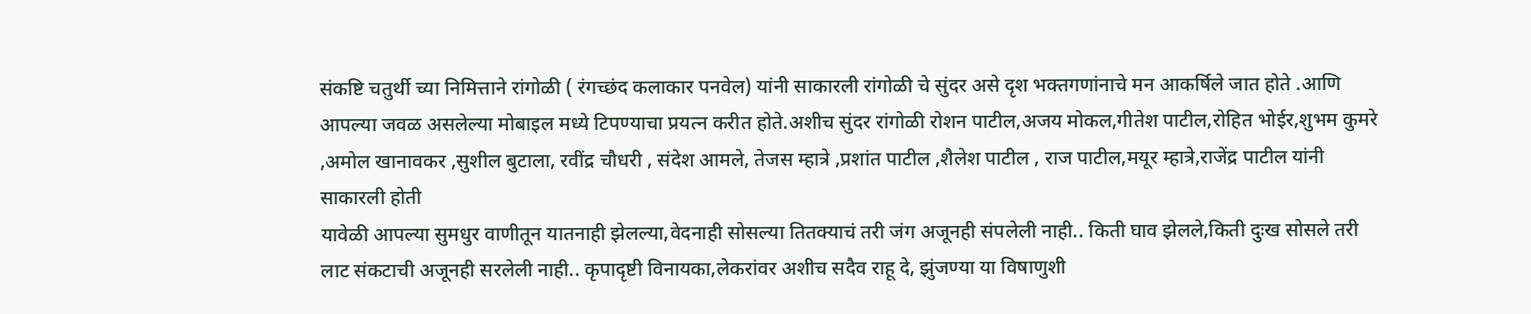संकष्टि चतुर्थी च्या निमित्ताने रांगोळी ( रंगच्छंद कलाकार पनवेल) यांनी साकारली रांगोळी चे सुंदर असे दृश भक्तगणांनाचे मन आकर्षिले जात होते .आणि आपल्या जवळ असलेल्या मोबाइल मध्ये टिपण्याचा प्रयत्न करीत होते.अशीच सुंदर रांगोळी रोशन पाटील,अजय मोकल,गीतेश पाटील,रोहित भोईर,शुभम कुमरे ,अमोल खानावकर ,सुशील बुटाला, रवींद्र चौधरी , संदेश आमले, तेजस म्हात्रे ,प्रशांत पाटील ,शैलेश पाटील , राज पाटील,मयूर म्हात्रे,राजेंद्र पाटील यांनी साकारली होती
यावेळी आपल्या सुमधुर वाणीतून यातनाही झेलल्या,वेदनाही सोसल्या तितक्याचं तरी जंग अजूनही संपलेली नाही.. किती घाव झेलले,किती दुःख सोसले तरी लाट संकटाची अजूनही सरलेली नाही.. कृपादृष्टी विनायका,लेकरांवर अशीच सदैव राहू दे, झुंजण्या या विषाणुशी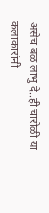असेच बळ लाभु दे..ही चारोळी या कलाकारांनी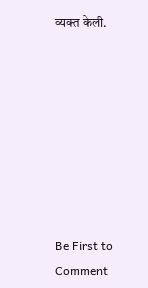व्यक्त केली.








Be First to Comment